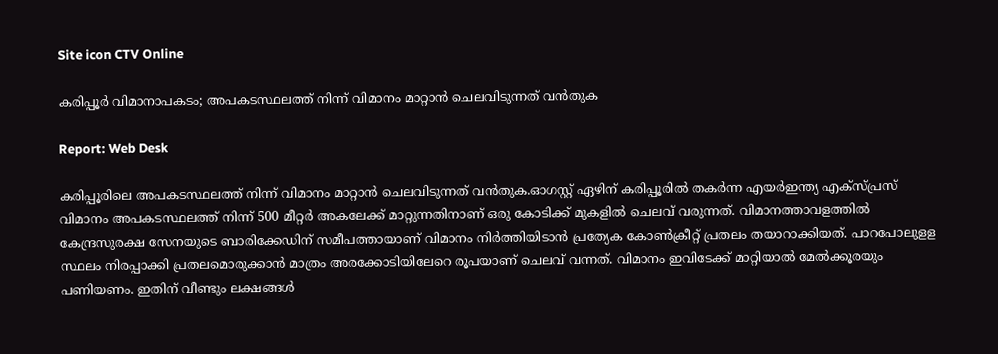Site icon CTV Online

കരിപ്പൂർ വിമാനാപകടം; അപകടസ്ഥലത്ത് നിന്ന് വിമാനം മാറ്റാന്‍ ചെലവിടുന്നത് വന്‍തുക

Report: Web Desk

കരിപ്പൂരിലെ അപകടസ്ഥലത്ത് നിന്ന് വിമാനം മാറ്റാന്‍ ചെലവിടുന്നത് വന്‍തുക.ഓഗസ്റ്റ് ഏഴിന് കരിപ്പൂരില്‍ തകര്‍ന്ന എയര്‍ഇന്ത്യ എക്‌സ്പ്രസ് വിമാനം അപകടസ്ഥലത്ത് നിന്ന് 500 മീറ്റര്‍ അകലേക്ക് മാറ്റുന്നതിനാണ് ഒരു കോടിക്ക് മുകളില്‍ ചെലവ് വരുന്നത്. വിമാനത്താവളത്തില്‍ കേന്ദ്രസുരക്ഷ സേനയുടെ ബാരിക്കേഡിന് സമീപത്തായാണ് വിമാനം നിര്‍ത്തിയിടാന്‍ പ്രത്യേക കോണ്‍ക്രീറ്റ് പ്രതലം തയാറാക്കിയത്. പാറപോലുളള സ്ഥലം നിരപ്പാക്കി പ്രതലമൊരുക്കാന്‍ മാത്രം അരക്കോടിയിലേറെ രൂപയാണ് ചെലവ് വന്നത്. വിമാനം ഇവിടേക്ക് മാറ്റിയാല്‍ മേല്‍ക്കൂരയും പണിയണം. ഇതിന് വീണ്ടും ലക്ഷങ്ങള്‍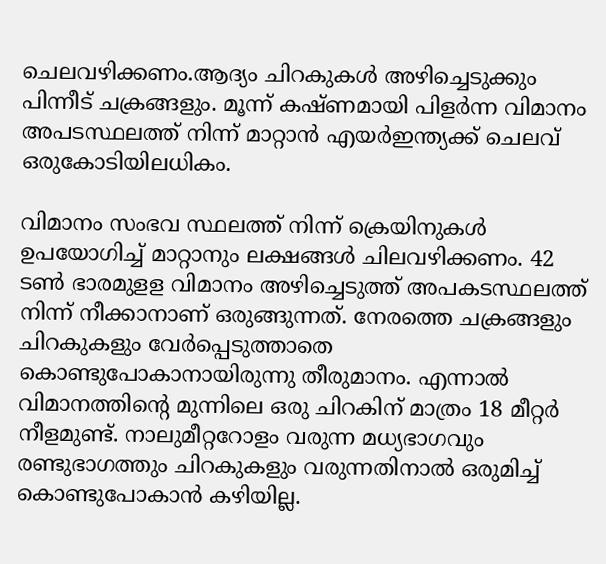ചെലവഴിക്കണം.ആദ്യം ചിറകുകള്‍ അഴിച്ചെടുക്കും പിന്നീട് ചക്രങ്ങളും. മൂന്ന് കഷ്ണമായി പിളര്‍ന്ന വിമാനം അപടസ്ഥലത്ത് നിന്ന് മാറ്റാന്‍ എയര്‍ഇന്ത്യക്ക് ചെലവ് ഒരുകോടിയിലധികം.

വിമാനം സംഭവ സ്ഥലത്ത് നിന്ന് ക്രെയിനുകള്‍ ഉപയോഗിച്ച് മാറ്റാനും ലക്ഷങ്ങള്‍ ചിലവഴിക്കണം. 42 ടണ്‍ ഭാരമുളള വിമാനം അഴിച്ചെടുത്ത് അപകടസ്ഥലത്ത് നിന്ന് നീക്കാനാണ് ഒരുങ്ങുന്നത്. നേരത്തെ ചക്രങ്ങളും ചിറകുകളും വേര്‍പ്പെടുത്താതെ കൊണ്ടുപോകാനായിരുന്നു തീരുമാനം. എന്നാല്‍ വിമാനത്തിന്റെ മുന്നിലെ ഒരു ചിറകിന് മാത്രം 18 മീറ്റര്‍ നീളമുണ്ട്. നാലുമീറ്ററോളം വരുന്ന മധ്യഭാഗവും രണ്ടുഭാഗത്തും ചിറകുകളും വരുന്നതിനാല്‍ ഒരുമിച്ച് കൊണ്ടുപോകാന്‍ കഴിയില്ല.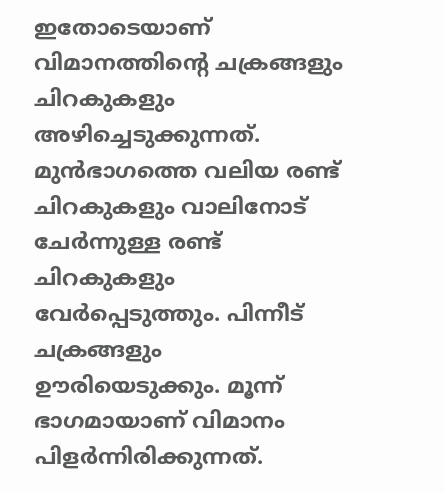ഇതോടെയാണ് വിമാനത്തിന്റെ ചക്രങ്ങളും ചിറകുകളും അഴിച്ചെടുക്കുന്നത്. മുന്‍ഭാഗത്തെ വലിയ രണ്ട് ചിറകുകളും വാലിനോട് ചേര്‍ന്നുള്ള രണ്ട് ചിറകുകളും വേര്‍പ്പെടുത്തും. പിന്നീട് ചക്രങ്ങളും ഊരിയെടുക്കും. മൂന്ന് ഭാഗമായാണ് വിമാനം പിളര്‍ന്നിരിക്കുന്നത്.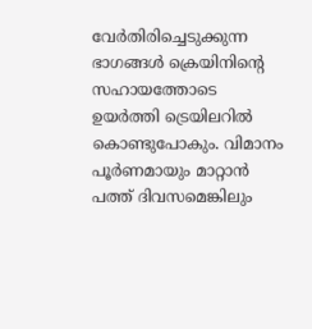വേര്‍തിരിച്ചെടുക്കുന്ന ഭാഗങ്ങള്‍ ക്രെയിനിന്റെ സഹായത്തോടെ ഉയര്‍ത്തി ട്രെയിലറില്‍ കൊണ്ടുപോകും. വിമാനം പൂര്‍ണമായും മാറ്റാന്‍ പത്ത് ദിവസമെങ്കിലും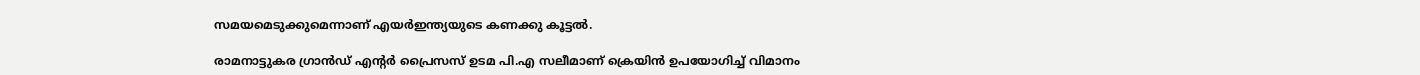സമയമെടുക്കുമെന്നാണ് എയര്‍ഇന്ത്യയുടെ കണക്കു കൂട്ടല്‍.

രാമനാട്ടുകര ഗ്രാന്‍ഡ് എന്റര്‍ പ്രൈസസ് ഉടമ പി.എ സലീമാണ് ക്രെയിന്‍ ഉപയോഗിച്ച് വിമാനം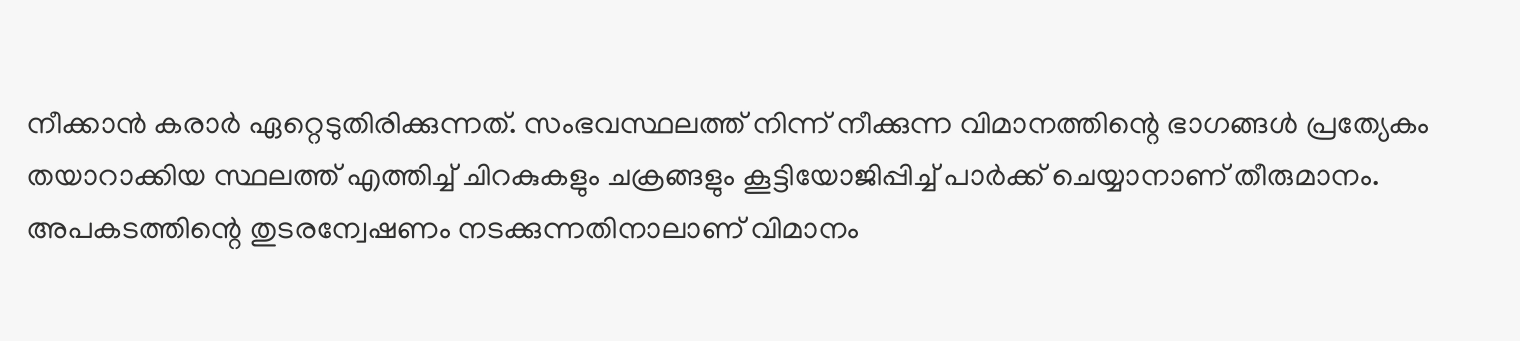നീക്കാന്‍ കരാര്‍ ഏറ്റെടുതിരിക്കുന്നത്. സംഭവസ്ഥലത്ത് നിന്ന് നീക്കുന്ന വിമാനത്തിന്റെ ഭാഗങ്ങള്‍ പ്രത്യേകം തയാറാക്കിയ സ്ഥലത്ത് എത്തിച്ച് ചിറകുകളും ചക്രങ്ങളും കൂട്ടിയോജിപ്പിച്ച് പാര്‍ക്ക് ചെയ്യാനാണ് തീരുമാനം. അപകടത്തിന്റെ തുടരന്വേഷണം നടക്കുന്നതിനാലാണ് വിമാനം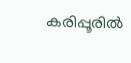കരിപ്പൂരില്‍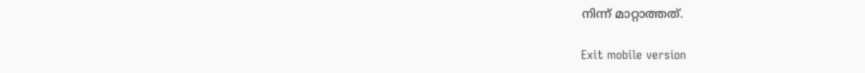നിന്ന് മാറ്റാത്തത്.

Exit mobile version